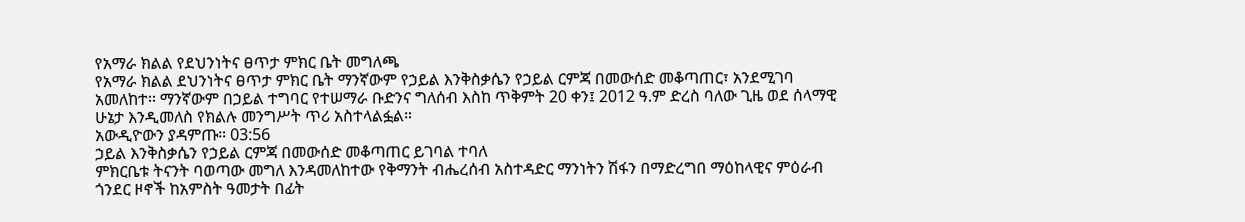የአማራ ክልል የደህንነትና ፀጥታ ምክር ቤት መግለጫ
የአማራ ክልል ደህንነትና ፀጥታ ምክር ቤት ማንኛውም የኃይል እንቅስቃሴን የኃይል ርምጃ በመውሰድ መቆጣጠር፣ አንደሚገባ አመለከተ፡፡ ማንኛውም በኃይል ተግባር የተሠማራ ቡድንና ግለሰብ እስከ ጥቅምት 20 ቀን፤ 2012 ዓ.ም ድረስ ባለው ጊዜ ወደ ሰላማዊ ሁኔታ እንዲመለስ የክልሉ መንግሥት ጥሪ አስተላልፏል።
አውዲዮውን ያዳምጡ። 03:56
ኃይል እንቅስቃሴን የኃይል ርምጃ በመውሰድ መቆጣጠር ይገባል ተባለ
ምክርቤቱ ትናንት ባወጣው መግለ እንዳመለከተው የቅማንት ብሔረሰብ አስተዳድር ማንነትን ሽፋን በማድረግበ ማዕከላዊና ምዕራብ ጎንደር ዞኖች ከአምስት ዓመታት በፊት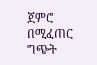ጀምሮ በሚፈጠር ግጭት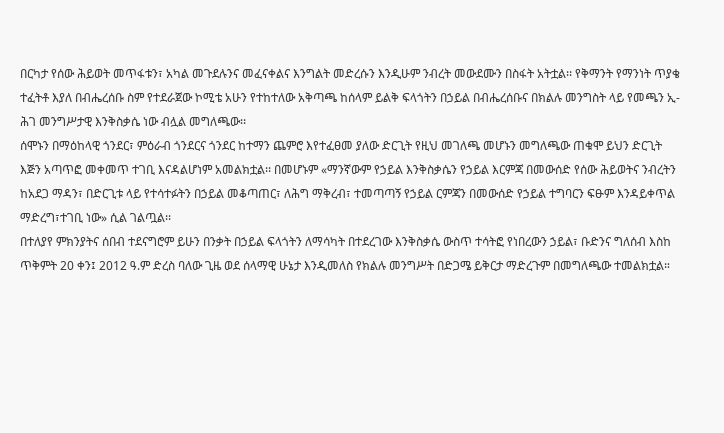በርካታ የሰው ሕይወት መጥፋቱን፣ አካል መጉደሉንና መፈናቀልና እንግልት መድረሱን እንዲሁም ንብረት መውደሙን በስፋት አትቷል፡፡ የቅማንት የማንነት ጥያቄ ተፈትቶ እያለ በብሔረሰቡ ስም የተደራጀው ኮሚቴ አሁን የተከተለው አቅጣጫ ከሰላም ይልቅ ፍላጎትን በኃይል በብሔረሰቡና በክልሉ መንግስት ላይ የመጫን ኢ-ሕገ መንግሥታዊ እንቅስቃሴ ነው ብሏል መግለጫው፡፡
ሰሞኑን በማዕከላዊ ጎንደር፣ ምዕራብ ጎንደርና ጎንደር ከተማን ጨምሮ እየተፈፀመ ያለው ድርጊት የዚህ መገለጫ መሆኑን መግለጫው ጠቁሞ ይህን ድርጊት እጅን አጣጥፎ መቀመጥ ተገቢ እናዳልሆነም አመልክቷል፡፡ በመሆኑም «ማንኛውም የኃይል እንቅስቃሴን የኃይል እርምጃ በመውሰድ የሰው ሕይወትና ንብረትን ከአደጋ ማዳን፣ በድርጊቱ ላይ የተሳተፉትን በኃይል መቆጣጠር፣ ለሕግ ማቅረብ፣ ተመጣጣኝ የኃይል ርምጃን በመውሰድ የኃይል ተግባርን ፍፁም እንዳይቀጥል ማድረግ፣ተገቢ ነው» ሲል ገልጧል፡፡
በተለያየ ምክንያትና ሰበብ ተደናግሮም ይሁን በንቃት በኃይል ፍላጎትን ለማሳካት በተደረገው እንቅስቃሴ ውስጥ ተሳትፎ የነበረውን ኃይል፣ ቡድንና ግለሰብ እስከ ጥቅምት 20 ቀን፤ 2012 ዓ.ም ድረስ ባለው ጊዜ ወደ ሰላማዊ ሁኔታ እንዲመለስ የክልሉ መንግሥት በድጋሜ ይቅርታ ማድረጉም በመግለጫው ተመልክቷል።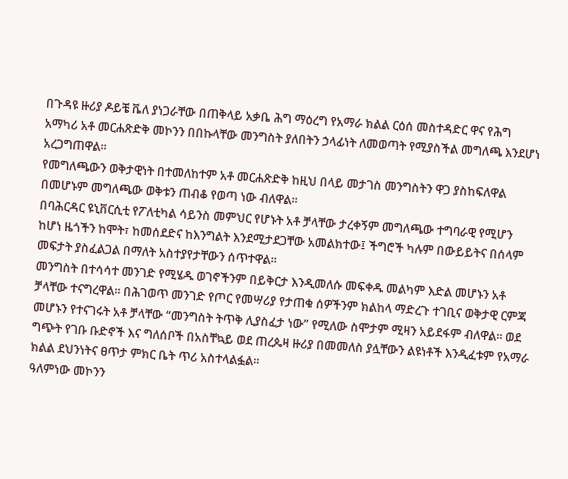በጉዳዩ ዙሪያ ዶይቼ ቬለ ያነጋራቸው በጠቅላይ አቃቤ ሕግ ማዕረግ የአማራ ክልል ርዕሰ መስተዳድር ዋና የሕግ አማካሪ አቶ መርሐጽድቅ መኮንን በበኩላቸው መንግስት ያለበትን ኃላፊነት ለመወጣት የሚያስችል መግለጫ እንደሆነ አረጋግጠዋል፡፡
የመግለጫውን ወቅታዊነት በተመለከተም አቶ መርሐጽድቅ ከዚህ በላይ መታገስ መንግስትን ዋጋ ያስከፍለዋል በመሆኑም መግለጫው ወቅቱን ጠብቆ የወጣ ነው ብለዋል፡፡
በባሕርዳር ዩኒቨርሲቲ የፖለቲካል ሳይንስ መምህር የሆኑት አቶ ቻላቸው ታረቀኝም መግለጫው ተግባራዊ የሚሆን ከሆነ ዜጎችን ከሞት፣ ከመሰደድና ከእንግልት እንደሚታደጋቸው አመልክተው፤ ችግሮች ካሉም በውይይትና በሰላም መፍታት ያስፈልጋል በማለት አስተያየታቸውን ሰጥተዋል፡፡
መንግስት በተሳሳተ መንገድ የሚሄዱ ወገኖችንም በይቅርታ እንዲመለሱ መፍቀዱ መልካም እድል መሆኑን አቶ ቻላቸው ተናግረዋል፡፡ በሕገወጥ መንገድ የጦር የመሣሪያ የታጠቁ ሰዎችንም ክልከላ ማድረጉ ተገቢና ወቅታዊ ርምጃ መሆኑን የተናገሩት አቶ ቻላቸው “መንግስት ትጥቅ ሊያስፈታ ነው” የሚለው ስሞታም ሚዛን አይደፋም ብለዋል። ወደ ግጭት የገቡ ቡድኖች እና ግለሰቦች በአስቸኳይ ወደ ጠረጴዛ ዙሪያ በመመለስ ያሏቸውን ልዩነቶች እንዲፈቱም የአማራ ክልል ደህንነትና ፀጥታ ምክር ቤት ጥሪ አስተላልፏል፡፡
ዓለምነው መኮንን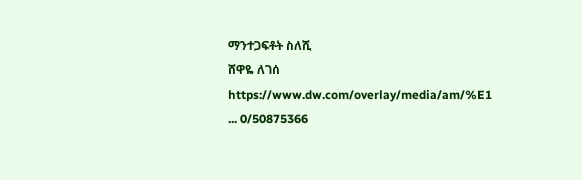ማንተጋፍቶት ስለሺ
ሸዋዬ ለገሰ
https://www.dw.com/overlay/media/am/%E1 ... 0/50875366